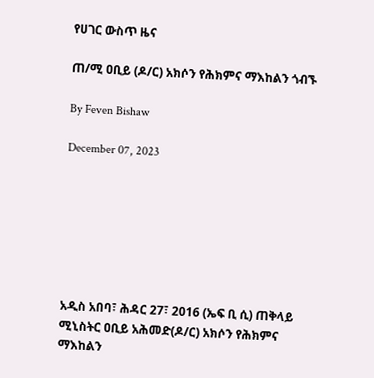የሀገር ውስጥ ዜና

ጠ/ሚ ዐቢይ (ዶ/ር) አክሶን የሕክምና ማእከልን ጎብኙ

By Feven Bishaw

December 07, 2023







አዲስ አበባ፣ ሕዳር 27፣ 2016 (ኤፍ ቢ ሲ) ጠቅላይ ሚኒስትር ዐቢይ አሕመድ(ዶ/ር) አክሶን የሕክምና ማእከልን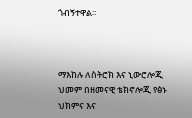ጎብኝተዋል፡፡



ማእከሉ ለስትሮክ እና ኒውሮሎጂ ህመም በዘመናዊ ቴክኖሎጂ የፅኑ ህክምና እና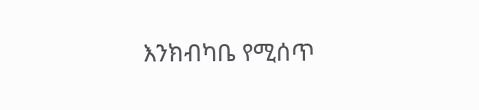እንክብካቤ የሚሰጥ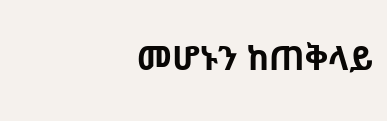መሆኑን ከጠቅላይ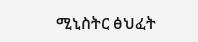ሚኒስትር ፅህፈት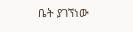ቤት ያገኘነው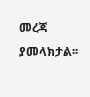መረጃ ያመላክታል፡፡